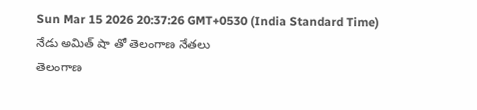Sun Mar 15 2026 20:37:26 GMT+0530 (India Standard Time)
నేడు అమిత్ షా తో తెలంగాణ నేతలు
తెలంగాణ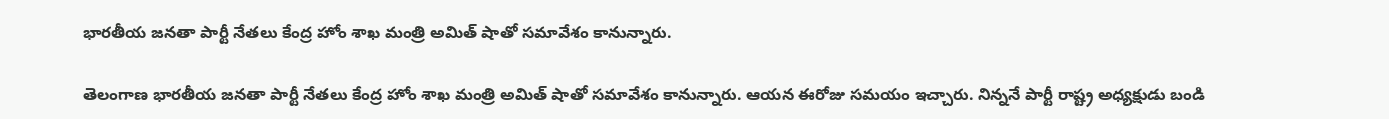భారతీయ జనతా పార్టీ నేతలు కేంద్ర హోం శాఖ మంత్రి అమిత్ షాతో సమావేశం కానున్నారు.

తెలంగాణ భారతీయ జనతా పార్టీ నేతలు కేంద్ర హోం శాఖ మంత్రి అమిత్ షాతో సమావేశం కానున్నారు. ఆయన ఈరోజు సమయం ఇచ్చారు. నిన్ననే పార్టీ రాష్ట్ర అధ్యక్షుడు బండి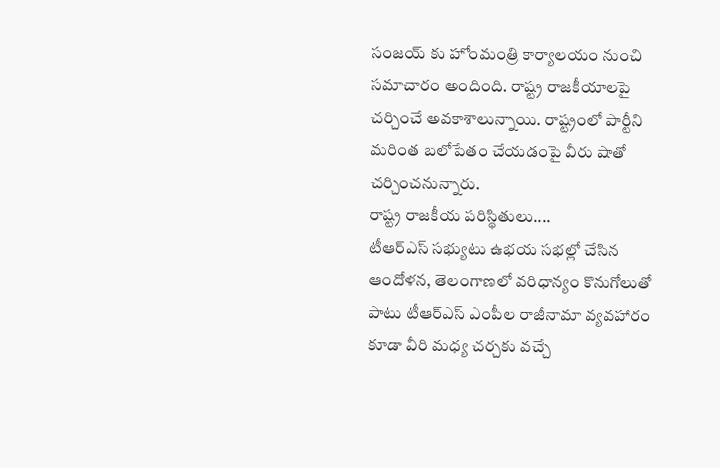సంజయ్ కు హోంమంత్రి కార్యాలయం నుంచి సమాచారం అందింది. రాష్ట్ర రాజకీయాలపై చర్చించే అవకాశాలున్నాయి. రాష్ట్రంలో పార్టీని మరింత బలోపేతం చేయడంపై వీరు షాతో చర్చించనున్నారు.
రాష్ట్ర రాజకీయ పరిస్థితులు....
టీఆర్ఎస్ సభ్యుటు ఉభయ సభల్లో చేసిన ఆందోళన, తెలంగాణలో వరిధాన్యం కొనుగోలుతో పాటు టీఆర్ఎస్ ఎంపీల రాజీనామా వ్యవహారం కూడా వీరి మధ్య చర్చకు వచ్చే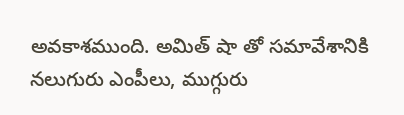అవకాశముంది. అమిత్ షా తో సమావేశానికి నలుగురు ఎంపీలు, ముగ్గురు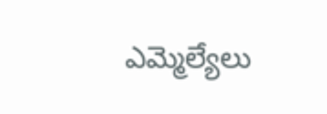ఎమ్మెల్యేలు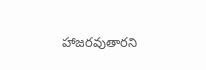హాజరవుతారని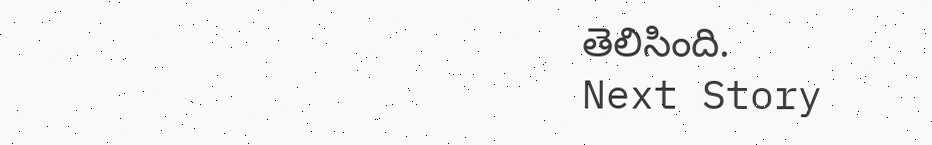తెలిసింది.
Next Story